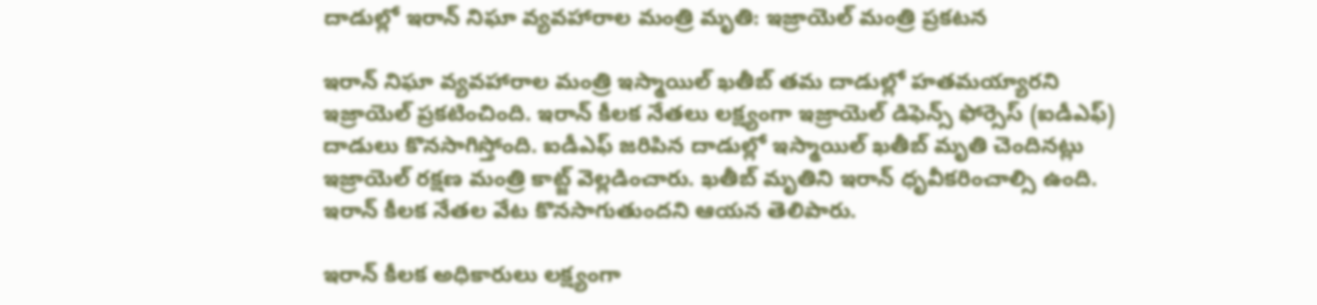దాడుల్లో ఇరాన్ నిఘా వ్యవహారాల మంత్రి మృతి: ఇజ్రాయెల్ మంత్రి ప్రకటన

ఇరాన్ నిఘా వ్యవహారాల మంత్రి ఇస్మాయిల్ ఖతీబ్ తమ దాడుల్లో హతమయ్యారని ఇజ్రాయెల్ ప్రకటించింది. ఇరాన్ కీలక నేతలు లక్ష్యంగా ఇజ్రాయెల్ డిఫెన్స్ ఫోర్సెస్ (ఐడీఎఫ్) దాడులు కొనసాగిస్తోంది. ఐడీఎఫ్ జరిపిన దాడుల్లో ఇస్మాయిల్ ఖతీబ్ మృతి చెందినట్లు ఇజ్రాయెల్ రక్షణ మంత్రి కాట్జ్ వెల్లడించారు. ఖతీబ్ మృతిని ఇరాన్ ధృవీకరించాల్సి ఉంది. ఇరాన్ కీలక నేతల వేట కొనసాగుతుందని ఆయన తెలిపారు.

ఇరాన్ కీలక అధికారులు లక్ష్యంగా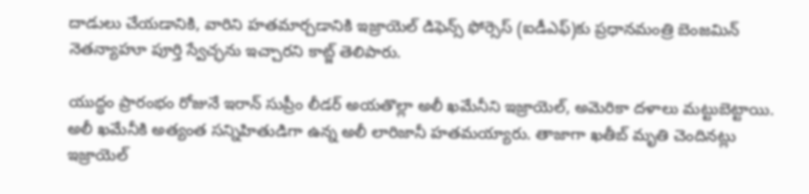దాడులు చేయడానికి, వారిని హతమార్చడానికి ఇజ్రాయెల్ డిఫెన్స్ ఫోర్సెస్ (ఐడీఎఫ్)కు ప్రధానమంత్రి బెంజమిన్ నెతన్యాహూ పూర్తి స్వేచ్ఛను ఇచ్చారని కాట్జ్ తెలిపారు.

యుద్ధం ప్రారంభం రోజునే ఇరాన్ సుప్రీం లీడర్ అయతొల్లా అలీ ఖమేనీని ఇజ్రాయెల్, అమెరికా దళాలు మట్టుబెట్టాయి. అలీ ఖమేనీకి అత్యంత సన్నిహితుడిగా ఉన్న అలీ లారిజానీ హతమయ్యారు. తాజాగా ఖతీబ్ మృతి చెందినట్లు ఇజ్రాయెల్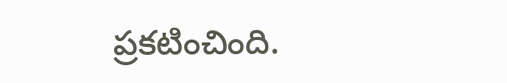ప్రకటించింది.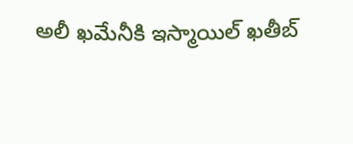అలీ ఖమేనీకి ఇస్మాయిల్ ఖతీబ్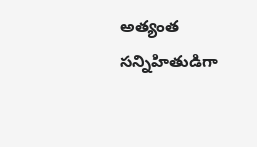అత్యంత సన్నిహితుడిగా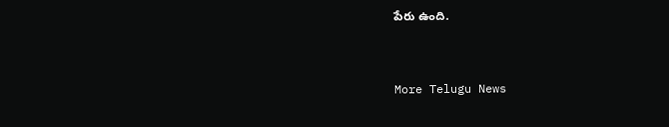పేరు ఉంది.


More Telugu News